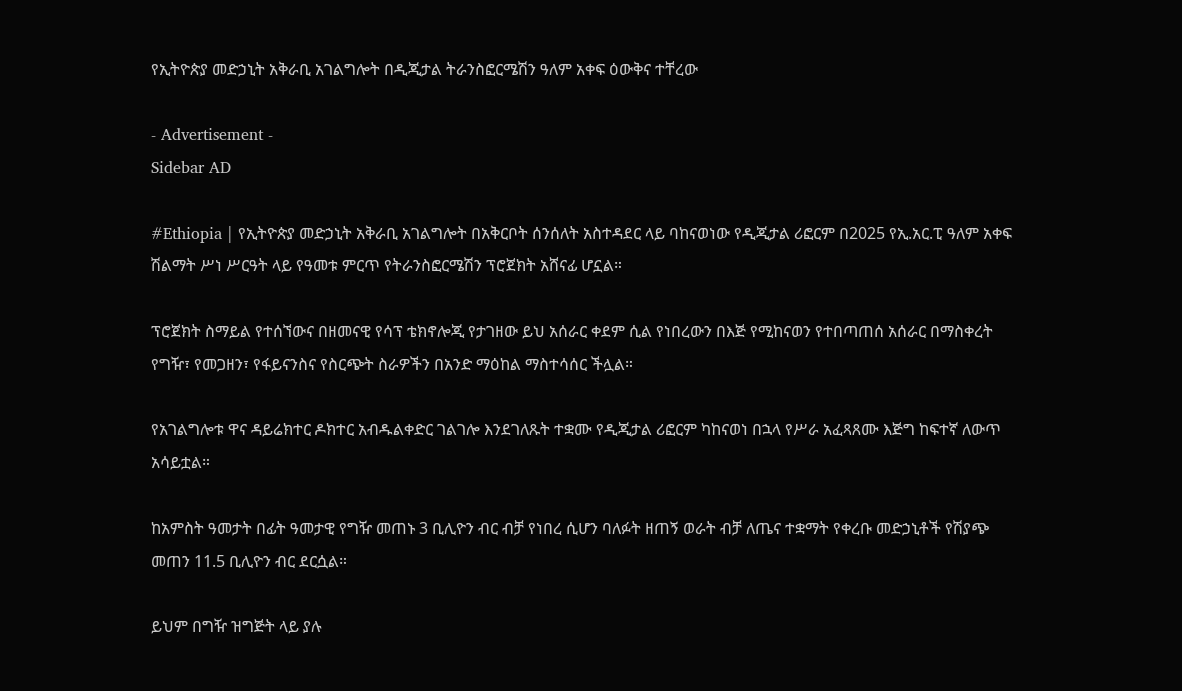የኢትዮጵያ መድኃኒት አቅራቢ አገልግሎት በዲጂታል ትራንስፎርሜሽን ዓለም አቀፍ ዕውቅና ተቸረው

- Advertisement -
Sidebar AD

#Ethiopia | የኢትዮጵያ መድኃኒት አቅራቢ አገልግሎት በአቅርቦት ሰንሰለት አስተዳደር ላይ ባከናወነው የዲጂታል ሪፎርም በ2025 የኢ.አር.ፒ ዓለም አቀፍ ሽልማት ሥነ ሥርዓት ላይ የዓመቱ ምርጥ የትራንስፎርሜሽን ፕሮጀክት አሸናፊ ሆኗል።

ፕሮጀክት ስማይል የተሰኘውና በዘመናዊ የሳፕ ቴክኖሎጂ የታገዘው ይህ አሰራር ቀደም ሲል የነበረውን በእጅ የሚከናወን የተበጣጠሰ አሰራር በማስቀረት የግዥ፣ የመጋዘን፣ የፋይናንስና የስርጭት ስራዎችን በአንድ ማዕከል ማስተሳሰር ችሏል።

የአገልግሎቱ ዋና ዳይሬክተር ዶክተር አብዱልቀድር ገልገሎ እንደገለጹት ተቋሙ የዲጂታል ሪፎርም ካከናወነ በኋላ የሥራ አፈጻጸሙ እጅግ ከፍተኛ ለውጥ አሳይቷል።

ከአምስት ዓመታት በፊት ዓመታዊ የግዥ መጠኑ 3 ቢሊዮን ብር ብቻ የነበረ ሲሆን ባለፉት ዘጠኝ ወራት ብቻ ለጤና ተቋማት የቀረቡ መድኃኒቶች የሽያጭ መጠን 11.5 ቢሊዮን ብር ደርሷል።

ይህም በግዥ ዝግጅት ላይ ያሉ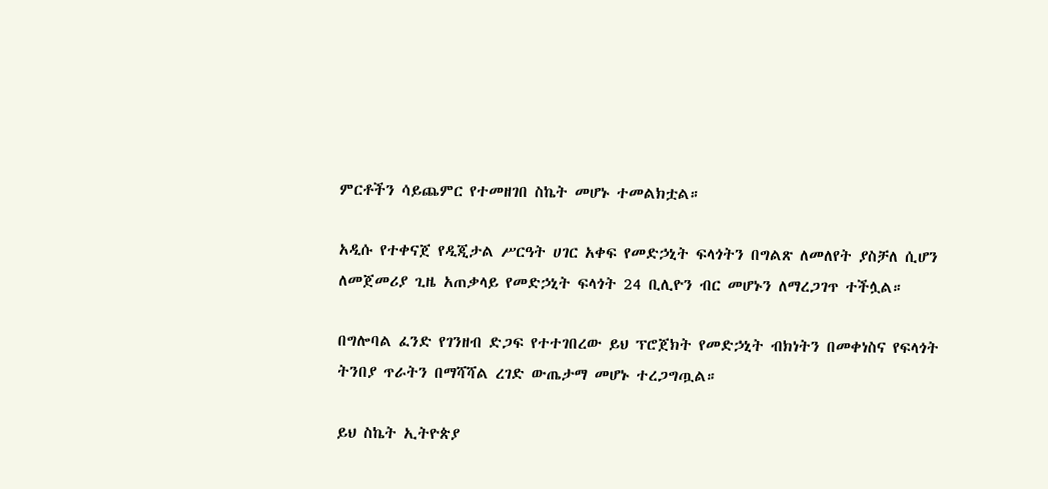ምርቶችን ሳይጨምር የተመዘገበ ስኬት መሆኑ ተመልክቷል።

አዲሱ የተቀናጀ የዲጂታል ሥርዓት ሀገር አቀፍ የመድኃኒት ፍላጎትን በግልጽ ለመለየት ያስቻለ ሲሆን ለመጀመሪያ ጊዜ አጠቃላይ የመድኃኒት ፍላጎት 24 ቢሊዮን ብር መሆኑን ለማረጋገጥ ተችሏል።

በግሎባል ፈንድ የገንዘብ ድጋፍ የተተገበረው ይህ ፕሮጀክት የመድኃኒት ብክነትን በመቀነስና የፍላጎት ትንበያ ጥራትን በማሻሻል ረገድ ውጤታማ መሆኑ ተረጋግጧል።

ይህ ስኬት ኢትዮጵያ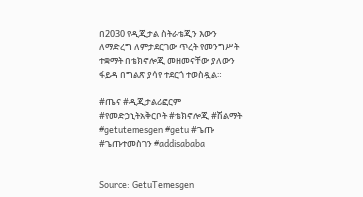በ2030 የዲጂታል ስትራቴጂን እውን ለማድረግ ለምታደርገው ጥረት የመንግሥት ተቋማት በቴክኖሎጂ መዘመናቸው ያለውን ፋይዳ በግልጽ ያሳየ ተደርጎ ተወስዷል።

#ጤና #ዲጂታልሪፎርም #የመድኃኒትአቅርቦት #ቴክኖሎጂ #ሽልማት
#getutemesgen #getu #ጌጡ #ጌጡተመስገን #addisababa


Source: GetuTemesgen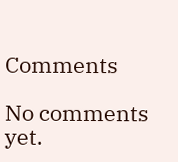Comments

No comments yet.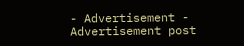- Advertisement -
Advertisement post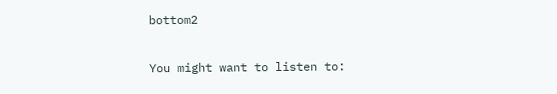bottom2

You might want to listen to: